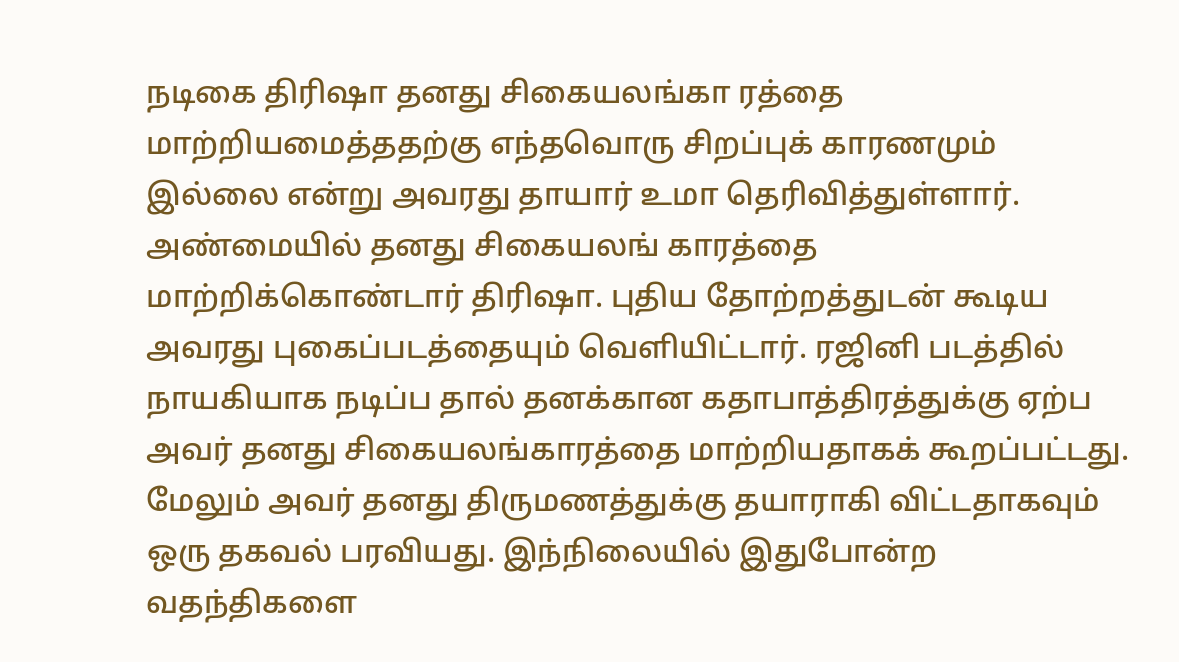நடிகை திரிஷா தனது சிகையலங்கா ரத்தை மாற்றியமைத்ததற்கு எந்தவொரு சிறப்புக் காரணமும் இல்லை என்று அவரது தாயார் உமா தெரிவித்துள்ளார். அண்மையில் தனது சிகையலங் காரத்தை மாற்றிக்கொண்டார் திரிஷா. புதிய தோற்றத்துடன் கூடிய அவரது புகைப்படத்தையும் வெளியிட்டார். ரஜினி படத்தில் நாயகியாக நடிப்ப தால் தனக்கான கதாபாத்திரத்துக்கு ஏற்ப அவர் தனது சிகையலங்காரத்தை மாற்றியதாகக் கூறப்பட்டது. மேலும் அவர் தனது திருமணத்துக்கு தயாராகி விட்டதாகவும் ஒரு தகவல் பரவியது. இந்நிலையில் இதுபோன்ற வதந்திகளை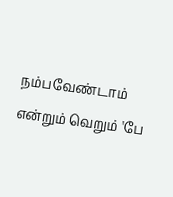நம்பவேண்டாம் என்றும் வெறும் 'பே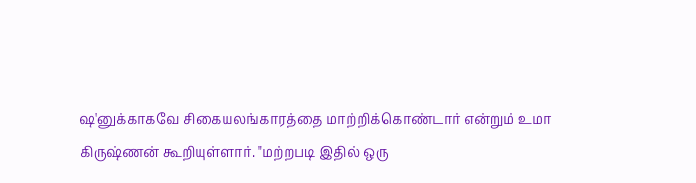ஷ'னுக்காகவே சிகையலங்காரத்தை மாற்றிக்கொண்டார் என்றும் உமா கிருஷ்ணன் கூறியுள்ளார். "மற்றபடி இதில் ஒரு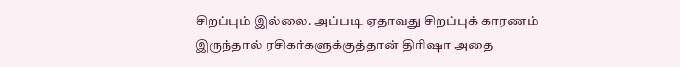சிறப்பும் இல்லை. அப்படி ஏதாவது சிறப்புக் காரணம் இருந்தால் ரசிகர்களுக்குத்தான் திரிஷா அதை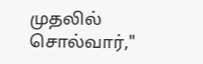முதலில் சொல்வார்,"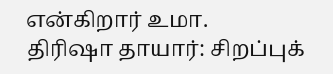என்கிறார் உமா.
திரிஷா தாயார்: சிறப்புக்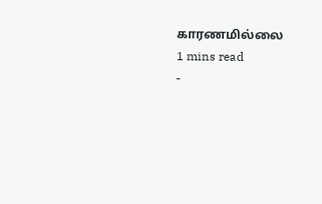காரணமில்லை
1 mins read
-